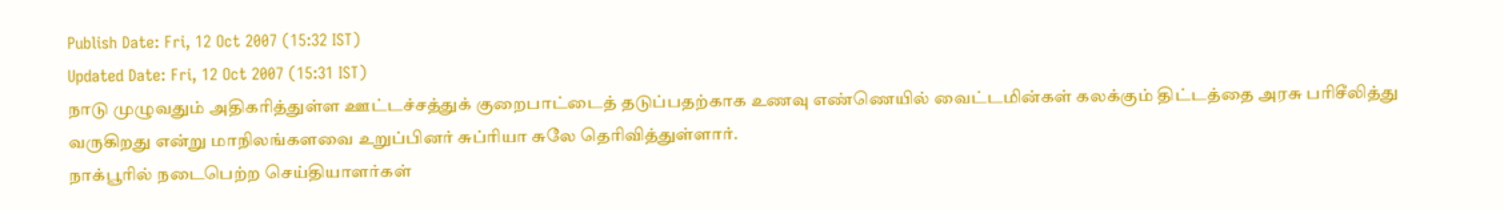Publish Date: Fri, 12 Oct 2007 (15:32 IST)
Updated Date: Fri, 12 Oct 2007 (15:31 IST)
நாடு முழுவதும் அதிகரித்துள்ள ஊட்டச்சத்துக் குறைபாட்டைத் தடுப்பதற்காக உணவு எண்ணெயில் வைட்டமின்கள் கலக்கும் திட்டத்தை அரசு பரிசீலித்து வருகிறது என்று மாநிலங்களவை உறுப்பினர் சுப்ரியா சுலே தெரிவித்துள்ளார்.
நாக்பூரில் நடைபெற்ற செய்தியாளர்கள்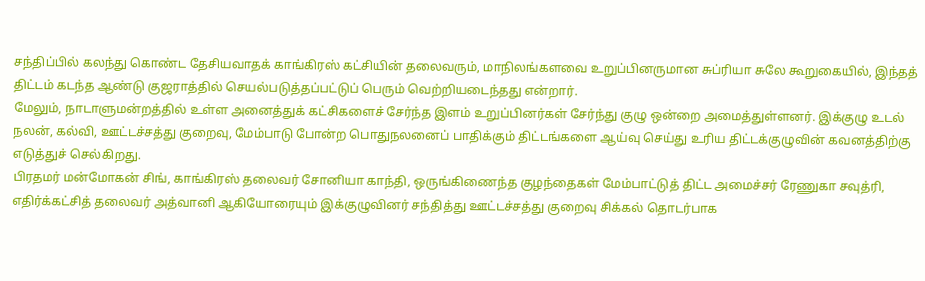சந்திப்பில் கலந்து கொண்ட தேசியவாதக் காங்கிரஸ் கட்சியின் தலைவரும், மாநிலங்களவை உறுப்பினருமான சுப்ரியா சுலே கூறுகையில், இந்தத் திட்டம் கடந்த ஆண்டு குஜராத்தில் செயல்படுத்தப்பட்டுப் பெரும் வெற்றியடைந்தது என்றார்.
மேலும், நாடாளுமன்றத்தில் உள்ள அனைத்துக் கட்சிகளைச் சேர்ந்த இளம் உறுப்பினர்கள் சேர்ந்து குழு ஒன்றை அமைத்துள்ளனர். இக்குழு உடல் நலன், கல்வி, ஊட்டச்சத்து குறைவு, மேம்பாடு போன்ற பொதுநலனைப் பாதிக்கும் திட்டங்களை ஆய்வு செய்து உரிய திட்டக்குழுவின் கவனத்திற்கு எடுத்துச் செல்கிறது.
பிரதமர் மன்மோகன் சிங், காங்கிரஸ் தலைவர் சோனியா காந்தி, ஒருங்கிணைந்த குழந்தைகள் மேம்பாட்டுத் திட்ட அமைச்சர் ரேணுகா சவுத்ரி, எதிர்க்கட்சித் தலைவர் அத்வானி ஆகியோரையும் இக்குழுவினர் சந்தித்து ஊட்டச்சத்து குறைவு சிக்கல் தொடர்பாக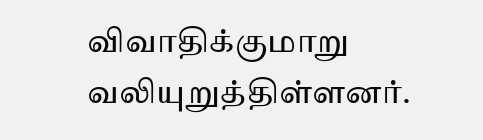விவாதிக்குமாறு வலியுறுத்திள்ளனர்.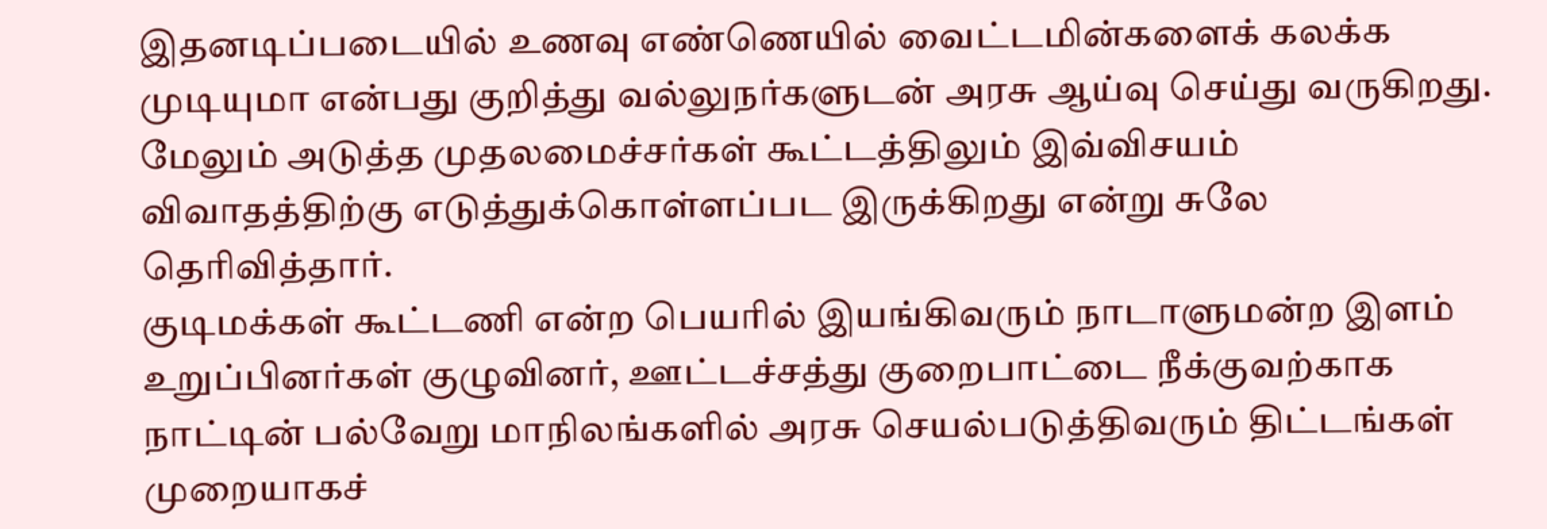இதனடிப்படையில் உணவு எண்ணெயில் வைட்டமின்களைக் கலக்க முடியுமா என்பது குறித்து வல்லுநர்களுடன் அரசு ஆய்வு செய்து வருகிறது. மேலும் அடுத்த முதலமைச்சர்கள் கூட்டத்திலும் இவ்விசயம் விவாதத்திற்கு எடுத்துக்கொள்ளப்பட இருக்கிறது என்று சுலே தெரிவித்தார்.
குடிமக்கள் கூட்டணி என்ற பெயரில் இயங்கிவரும் நாடாளுமன்ற இளம் உறுப்பினர்கள் குழுவினர், ஊட்டச்சத்து குறைபாட்டை நீக்குவற்காக நாட்டின் பல்வேறு மாநிலங்களில் அரசு செயல்படுத்திவரும் திட்டங்கள் முறையாகச்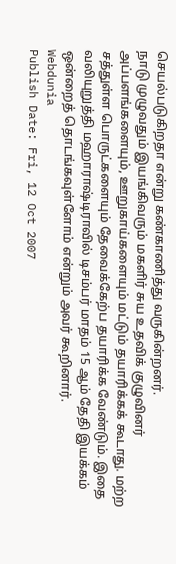செயல்படுகிறதா என்று கண்காணித்து வருகின்றனர்.
நாடு முழுவதும் இயங்கிவரும் மகளிர் சுய உதவிக் குழுவினர் அப்பளங்களையும், ஊறுகாய்களையும் மட்டும் தயாரிக்கக் கூடாது. மற்ற சத்துள்ள பொருட்களையும் தேவைக்கேற்ப தயாரிக்க வேண்டும். இதை வலியுறுத்தி மஹாராஷ்டிராவில் டிசம்பர் மாதம் 15 ஆம் தேதி இயக்கம் ஒன்றைத் தொடங்கவுள்ளோம் என்றும் அவர் கூறினார்.
Webdunia
Publish Date: Fri, 12 Oct 2007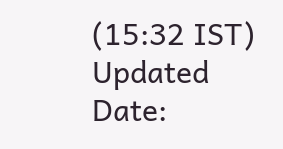(15:32 IST)
Updated Date: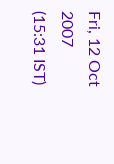Fri, 12 Oct 2007 (15:31 IST)